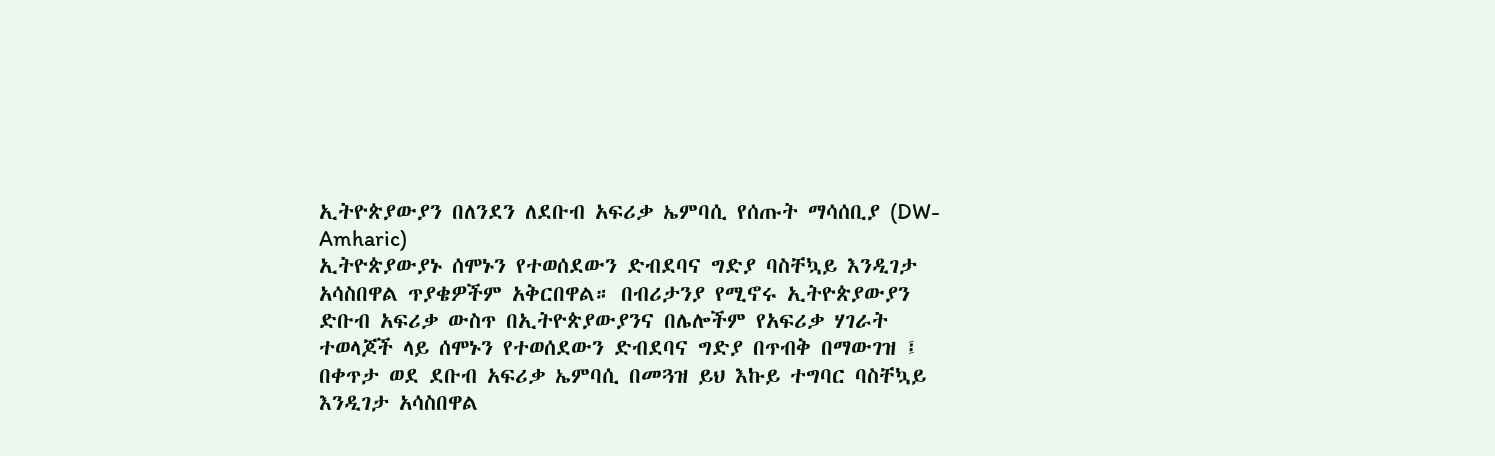ኢትዮጵያውያን በለንደን ለደቡብ አፍሪቃ ኤምባሲ የሰጡት ማሳሰቢያ (DW-Amharic)
ኢትዮጵያውያኑ ሰሞኑን የተወሰደውን ድብደባና ግድያ ባስቸኳይ እንዲገታ አሳስበዋል ጥያቄዎችም አቅርበዋል። በብሪታንያ የሚኖሩ ኢትዮጵያውያን ድቡብ አፍሪቃ ውስጥ በኢትዮጵያውያንና በሌሎችም የአፍሪቃ ሃገራት ተወላጆች ላይ ሰሞኑን የተወሰደውን ድብደባና ግድያ በጥብቅ በማውገዝ ፤ በቀጥታ ወደ ደቡብ አፍሪቃ ኤምባሲ በመጓዝ ይህ እኩይ ተግባር ባስቸኳይ እንዲገታ አሳስበዋል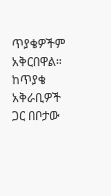ጥያቄዎችም አቅርበዋል። ከጥያቄ አቅራቢዎች ጋር በቦታው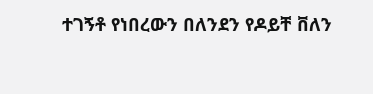ተገኝቶ የነበረውን በለንደን የዶይቸ ቨለን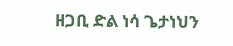ዘጋቢ ድል ነሳ ጌታነህን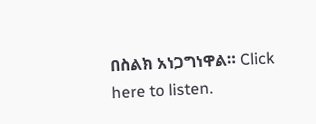በስልክ አነጋግነዋል። Click here to listen.